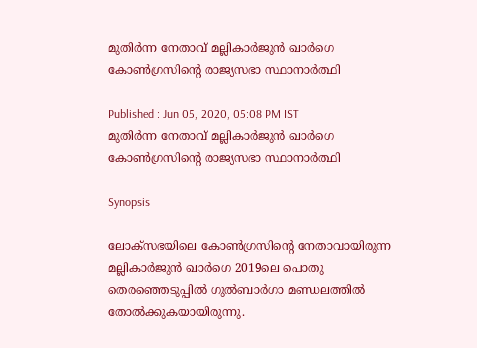മുതിര്‍ന്ന നേതാവ് മല്ലികാര്‍ജുന്‍ ഖാര്‍ഗെ കോണ്‍ഗ്രസിന്‍റെ രാജ്യസഭാ സ്ഥാനാര്‍ത്ഥി

Published : Jun 05, 2020, 05:08 PM IST
മുതിര്‍ന്ന നേതാവ് മല്ലികാര്‍ജുന്‍ ഖാര്‍ഗെ കോണ്‍ഗ്രസിന്‍റെ രാജ്യസഭാ സ്ഥാനാര്‍ത്ഥി

Synopsis

ലോക്സഭയിലെ കോണ്‍ഗ്രസിന്‍റെ നേതാവായിരുന്ന മല്ലികാര്‍ജുന്‍ ഖാര്‍ഗെ 2019ലെ പൊതു തെരഞ്ഞെടുപ്പില്‍ ഗുല്‍ബാര്‍ഗാ മണ്ഡലത്തില്‍ തോല്‍ക്കുകയായിരുന്നു.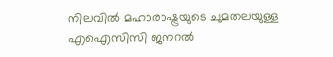നിലവില്‍ മഹാരാഷ്ട്രയുടെ ചുമതലയുള്ള എഐസിസി ജനറല്‍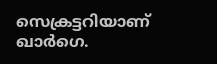സെക്രട്ടറിയാണ് ഖാര്‍ഗെ.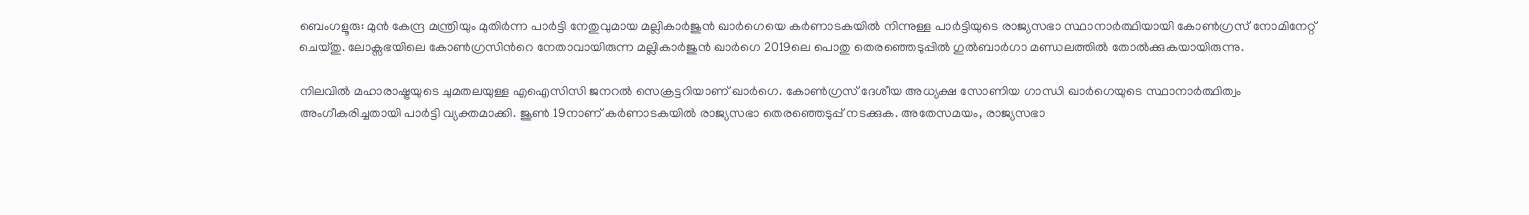ബെംഗളൂരു: മുന്‍ കേന്ദ്ര മന്ത്രിയും മുതിര്‍ന്ന പാര്‍ട്ടി നേതുവുമായ മല്ലികാര്‍ജുന്‍ ഖാര്‍ഗെയെ കര്‍ണാടകയില്‍ നിന്നുള്ള പാര്‍ട്ടിയുടെ രാജ്യസഭാ സ്ഥാനാര്‍ത്ഥിയായി കോണ്‍ഗ്രസ് നോമിനേറ്റ് ചെയ്തു. ലോക്സഭയിലെ കോണ്‍ഗ്രസിന്‍റെ നേതാവായിരുന്ന മല്ലികാര്‍ജുന്‍ ഖാര്‍ഗെ 2019ലെ പൊതു തെരഞ്ഞെടുപ്പില്‍ ഗുല്‍ബാര്‍ഗാ മണ്ഡലത്തില്‍ തോല്‍ക്കുകയായിരുന്നു.

നിലവില്‍ മഹാരാഷ്ട്രയുടെ ചുമതലയുള്ള എഐസിസി ജനറല്‍ സെക്രട്ടറിയാണ് ഖാര്‍ഗെ. കോണ്‍ഗ്രസ് ദേശീയ അധ്യക്ഷ സോണിയ ഗാന്ധി ഖാര്‍ഗെയുടെ സ്ഥാനാര്‍ത്ഥിത്വം അംഗീകരിച്ചതായി പാര്‍ട്ടി വ്യക്തമാക്കി. ജൂണ്‍ 19നാണ് കര്‍ണാടകയില്‍ രാജ്യസഭാ തെരഞ്ഞെടുപ്പ് നടക്കുക. അതേസമയം, രാജ്യസഭാ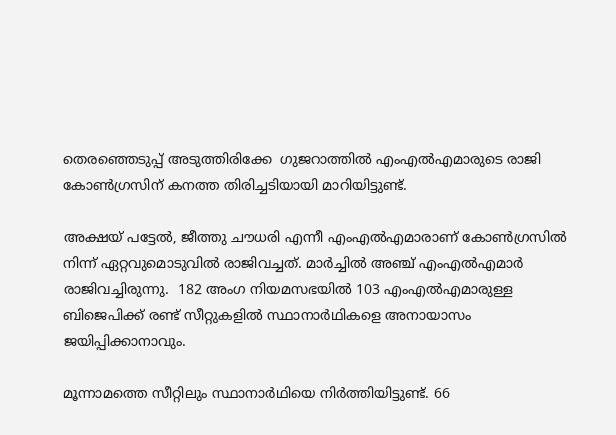തെരഞ്ഞെടുപ്പ് അടുത്തിരിക്കേ  ഗുജറാത്തിൽ എംഎൽഎമാരുടെ രാജി കോൺഗ്രസിന് കനത്ത തിരിച്ചടിയായി മാറിയിട്ടുണ്ട്.

അക്ഷയ് പട്ടേൽ, ജീത്തു ചൗധരി എന്നീ എംഎൽഎമാരാണ് കോൺഗ്രസിൽ നിന്ന് ഏറ്റവുമൊടുവിൽ രാജിവച്ചത്. മാർച്ചിൽ അഞ്ച് എംഎൽഎമാർ രാജിവച്ചിരുന്നു.  182 അംഗ നിയമസഭയിൽ 103 എംഎൽഎമാരുള്ള ബിജെപിക്ക് രണ്ട് സീറ്റുകളിൽ സ്ഥാനാർഥികളെ അനായാസം ജയിപ്പിക്കാനാവും.

മൂന്നാമത്തെ സീറ്റിലും സ്ഥാനാർഥിയെ നിർത്തിയിട്ടുണ്ട്. 66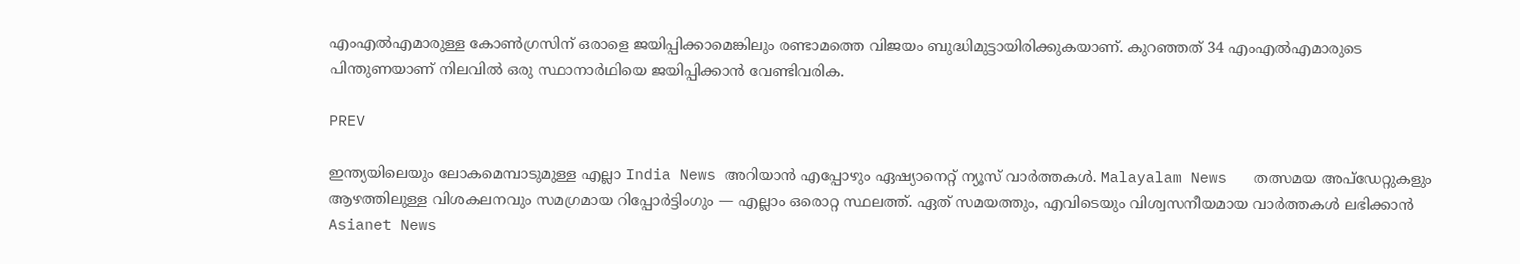എംഎൽഎമാരുള്ള കോൺഗ്രസിന് ഒരാളെ ജയിപ്പിക്കാമെങ്കിലും രണ്ടാമത്തെ വിജയം ബുദ്ധിമുട്ടായിരിക്കുകയാണ്. കുറഞ്ഞത് 34 എംഎൽഎമാരുടെ പിന്തുണയാണ് നിലവിൽ ഒരു സ്ഥാനാർഥിയെ ജയിപ്പിക്കാൻ വേണ്ടിവരിക.

PREV

ഇന്ത്യയിലെയും ലോകമെമ്പാടുമുള്ള എല്ലാ India News അറിയാൻ എപ്പോഴും ഏഷ്യാനെറ്റ് ന്യൂസ് വാർത്തകൾ. Malayalam News   തത്സമയ അപ്‌ഡേറ്റുകളും ആഴത്തിലുള്ള വിശകലനവും സമഗ്രമായ റിപ്പോർട്ടിംഗും — എല്ലാം ഒരൊറ്റ സ്ഥലത്ത്. ഏത് സമയത്തും, എവിടെയും വിശ്വസനീയമായ വാർത്തകൾ ലഭിക്കാൻ Asianet News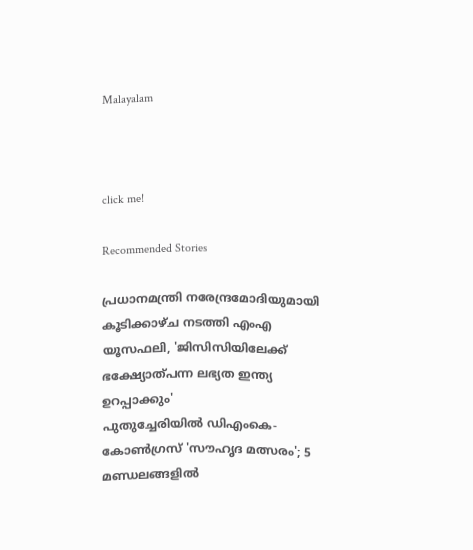Malayalam



click me!

Recommended Stories

പ്രധാനമന്ത്രി നരേന്ദ്രമോദിയുമായി കൂടിക്കാഴ്ച നടത്തി എംഎ യൂസഫലി, 'ജിസിസിയിലേക്ക് ഭക്ഷ്യോത്പന്ന ലഭ്യത ഇന്ത്യ ഉറപ്പാക്കും'
പുതുച്ചേരിയിൽ ഡിഎംകെ-കോണ്‍ഗ്രസ് 'സൗഹൃദ മത്സരം'; 5 മണ്ഡലങ്ങളിൽ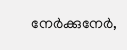നേര്‍ക്കുനേര്‍,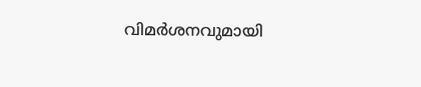വിമര്‍ശനവുമായി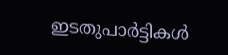ഇടതുപാര്‍ട്ടികള്‍